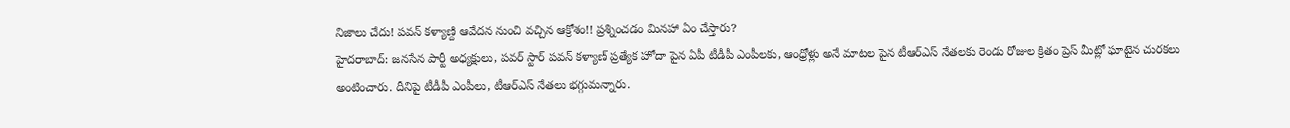నిజాలు చేదు! పవన్ కళ్యాణ్ది ఆవేదన నుంచి వచ్చిన ఆక్రోశం!! ప్రశ్నించడం మినహా ఏం చేస్తారు?
హైదరాబాద్: జనసేన పార్టీ అధ్యక్షులు, పవర్ స్టార్ పవన్ కళ్యాణ్ ప్రత్యేక హోదా పైన ఏపీ టీడీపీ ఎంపీలకు, ఆంధ్రోళ్లు అనే మాటల పైన టీఆర్ఎస్ నేతలకు రెండు రోజుల క్రితం ప్రెస్ మీట్లో ఘాటైన చురకలు అంటించారు. దీనిపై టీడీపీ ఎంపీలు, టీఆర్ఎస్ నేతలు భగ్గుమన్నారు.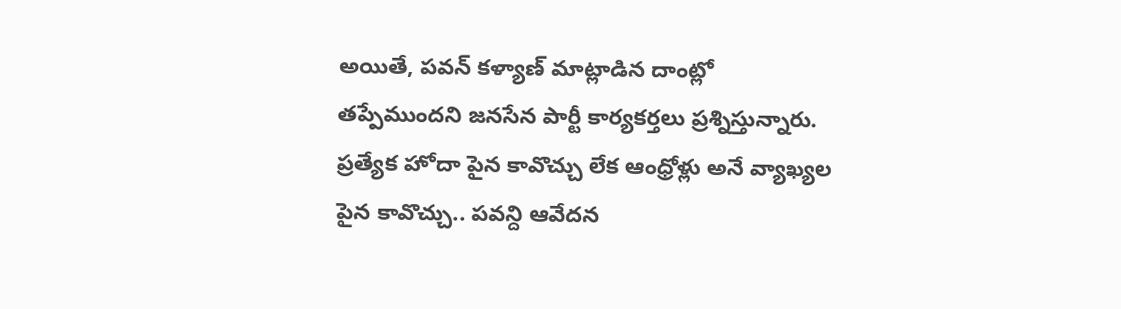అయితే, పవన్ కళ్యాణ్ మాట్లాడిన దాంట్లో తప్పేముందని జనసేన పార్టీ కార్యకర్తలు ప్రశ్నిస్తున్నారు. ప్రత్యేక హోదా పైన కావొచ్చు లేక ఆంధ్రోళ్లు అనే వ్యాఖ్యల పైన కావొచ్చు.. పవన్ది ఆవేదన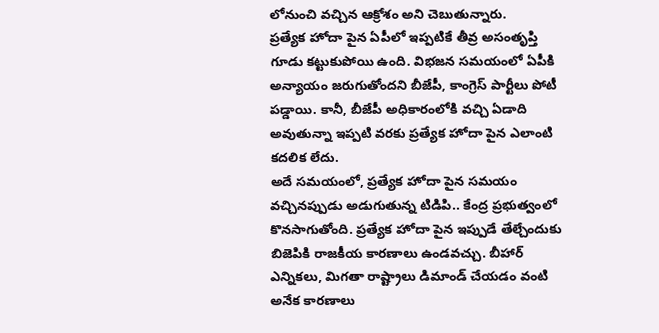లోనుంచి వచ్చిన ఆక్రోశం అని చెబుతున్నారు.
ప్రత్యేక హోదా పైన ఏపీలో ఇప్పటికే తీవ్ర అసంతృప్తి గూడు కట్టుకుపోయి ఉంది. విభజన సమయంలో ఏపీకి అన్యాయం జరుగుతోందని బీజేపీ, కాంగ్రెస్ పార్టీలు పోటీ పడ్డాయి. కానీ, బీజేపీ అధికారంలోకి వచ్చి ఏడాది అవుతున్నా ఇప్పటి వరకు ప్రత్యేక హోదా పైన ఎలాంటి కదలిక లేదు.
అదే సమయంలో, ప్రత్యేక హోదా పైన సమయం వచ్చినప్పుడు అడుగుతున్న టిడిపి.. కేంద్ర ప్రభుత్వంలో కొనసాగుతోంది. ప్రత్యేక హోదా పైన ఇప్పుడే తేల్చేందుకు బిజెపికి రాజకీయ కారణాలు ఉండవచ్చు. బీహార్ ఎన్నికలు, మిగతా రాష్ట్రాలు డిమాండ్ చేయడం వంటి అనేక కారణాలు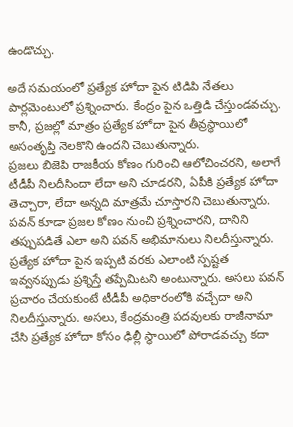ఉండొచ్చు.

అదే సమయంలో ప్రత్యేక హోదా పైన టిడిపి నేతలు పార్లమెంటులో ప్రశ్నించారు. కేంద్రం పైన ఒత్తిడి చేస్తుండవచ్చు. కానీ, ప్రజల్లో మాత్రం ప్రత్యేక హోదా పైన తీవ్రస్థాయిలో అసంతృప్తి నెలకొని ఉందని చెబుతున్నారు.
ప్రజలు బిజెపి రాజకీయ కోణం గురించి ఆలోచించరని, అలాగే టీడీపీ నిలదీసిందా లేదా అని చూడరని, ఏపీకి ప్రత్యేక హోదా తెచ్చారా, లేదా అన్నది మాత్రమే చూస్తారని చెబుతున్నారు. పవన్ కూడా ప్రజల కోణం నుంచి ప్రశ్నించారని, దానిని తప్పుపడితే ఎలా అని పవన్ అభిమానులు నిలదీస్తున్నారు.
ప్రత్యేక హోదా పైన ఇప్పటి వరకు ఎలాంటి స్పష్టత ఇవ్వనప్పుడు ప్రశ్నిస్తే తప్పేమిటని అంటున్నారు. అసలు పవన్ ప్రచారం చేయకుంటే టీడీపీ అధికారంలోకి వచ్చేదా అని నిలదీస్తున్నారు. అసలు, కేంద్రమంత్రి పదవులకు రాజీనామా చేసి ప్రత్యేక హోదా కోసం ఢిల్లీ స్థాయిలో పోరాడవచ్చు కదా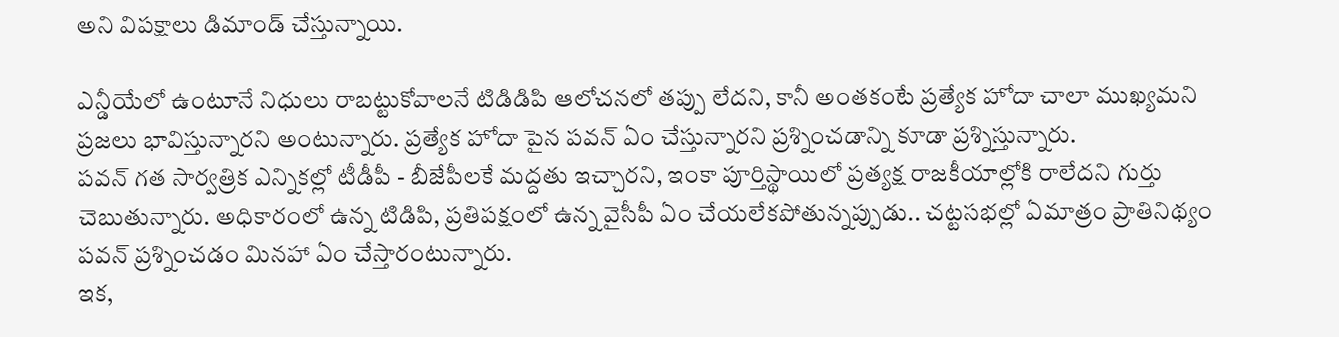అని విపక్షాలు డిమాండ్ చేస్తున్నాయి.

ఎన్డీయేలో ఉంటూనే నిధులు రాబట్టుకోవాలనే టిడిడిపి ఆలోచనలో తప్పు లేదని, కానీ అంతకంటే ప్రత్యేక హోదా చాలా ముఖ్యమని ప్రజలు భావిస్తున్నారని అంటున్నారు. ప్రత్యేక హోదా పైన పవన్ ఏం చేస్తున్నారని ప్రశ్నించడాన్ని కూడా ప్రశ్నిస్తున్నారు.
పవన్ గత సార్వత్రిక ఎన్నికల్లో టీడీపీ - బీజేపీలకే మద్దతు ఇచ్చారని, ఇంకా పూర్తిస్థాయిలో ప్రత్యక్ష రాజకీయాల్లోకి రాలేదని గుర్తు చెబుతున్నారు. అధికారంలో ఉన్న టిడిపి, ప్రతిపక్షంలో ఉన్న వైసీపీ ఏం చేయలేకపోతున్నప్పుడు.. చట్టసభల్లో ఏమాత్రం ప్రాతినిథ్యం పవన్ ప్రశ్నించడం మినహా ఏం చేస్తారంటున్నారు.
ఇక,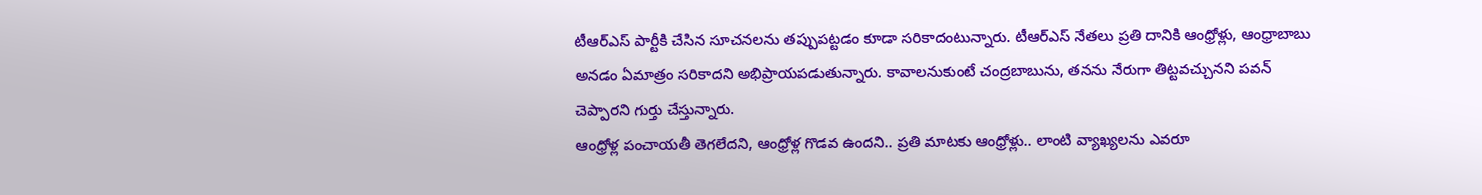టీఆర్ఎస్ పార్టీకి చేసిన సూచనలను తప్పుపట్టడం కూడా సరికాదంటున్నారు. టీఆర్ఎస్ నేతలు ప్రతి దానికి ఆంధ్రోళ్లు, ఆంధ్రాబాబు అనడం ఏమాత్రం సరికాదని అభిప్రాయపడుతున్నారు. కావాలనుకుంటే చంద్రబాబును, తనను నేరుగా తిట్టవచ్చునని పవన్ చెప్పారని గుర్తు చేస్తున్నారు.
ఆంధ్రోళ్ల పంచాయతీ తెగలేదని, ఆంధ్రోళ్ల గొడవ ఉందని.. ప్రతి మాటకు ఆంధ్రోళ్లు.. లాంటి వ్యాఖ్యలను ఎవరూ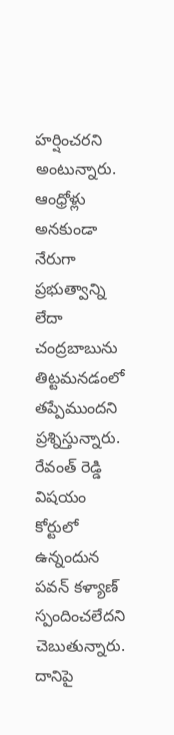హర్షించరని అంటున్నారు. ఆంధ్రోళ్లు అనకుండా నేరుగా ప్రభుత్వాన్ని లేదా చంద్రబాబును తిట్టమనడంలో తప్పేముందని ప్రశ్నిస్తున్నారు.
రేవంత్ రెడ్డి విషయం కోర్టులో ఉన్నందున పవన్ కళ్యాణ్ స్పందించలేదని చెబుతున్నారు. దానిపై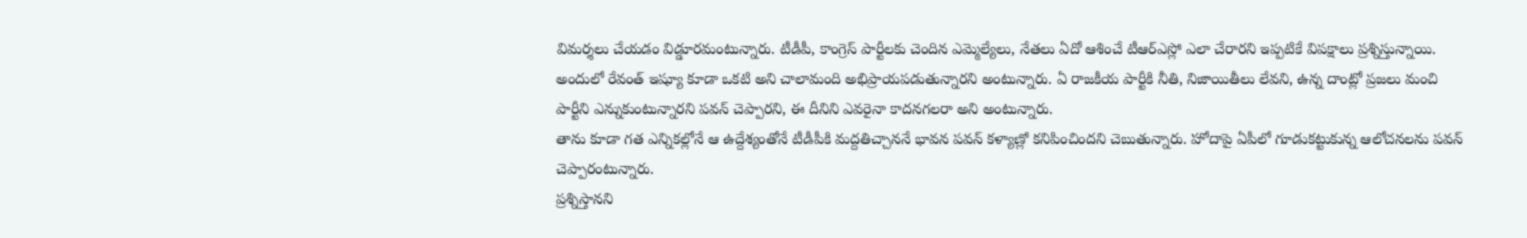విమర్శలు చేయడం విడ్డూరమంటున్నారు. టీడీపీ, కాంగ్రెస్ పార్టీలకు చెందిన ఎమ్మెల్యేలు, నేతలు ఏదో ఆశించే టీఆర్ఎస్లో ఎలా చేరారని ఇప్పటికే విపక్షాలు ప్రశ్నిస్తున్నాయి.
అందులో రేవంత్ ఇష్యూ కూడా ఒకటి అని చాలామంది అభిప్రాయపడుతున్నారని అంటున్నారు. ఏ రాజకీయ పార్టీకి నీతి, నిజాయితీలు లేవని, ఉన్న దాంట్లో ప్రజలు మంచి పార్టీని ఎన్నుకుంటున్నారని పవన్ చెప్పారని, ఈ దీనిని ఎవరైనా కాదనగలరా అని అంటున్నారు.
తాను కూడా గత ఎన్నికల్లోనే ఆ ఉద్దేశ్యంతోనే టీడీపీకి మద్దతిచ్చాననే భావన పవన్ కళ్యాణ్లో కనిపించిందని చెబుతున్నారు. హోదాపై ఏపీలో గూడుకట్టుకున్న ఆలోచనలను పవన్ చెప్పారంటున్నారు.
ప్రశ్నిస్తానని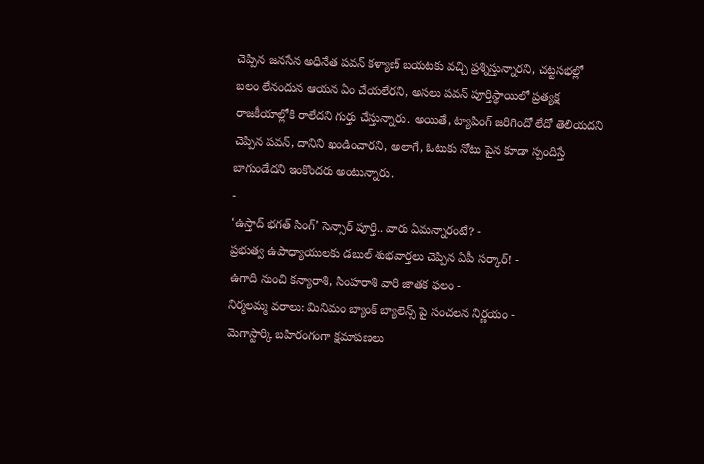చెప్పిన జనసేన అధినేత పవన్ కళ్యాణ్ బయటకు వచ్చి ప్రశ్నిస్తున్నారని, చట్టసభల్లో బలం లేనందున ఆయన ఏం చేయలేరని, అసలు పవన్ పూర్తిస్థాయిలో ప్రత్యక్ష రాజకీయాల్లోకి రాలేదని గుర్తు చేస్తున్నారు. అయితే, ట్యాపింగ్ జరిగిందో లేదో తెలియదని చెప్పిన పవన్, దానిని ఖండించారని, అలాగే, ఓటుకు నోటు పైన కూడా స్పందిస్తే బాగుండేదని ఇంకొందరు అంటున్నారు.
-
‘ఉస్తాద్ భగత్ సింగ్’ సెన్సార్ పూర్తి.. వారు ఏమన్నారంటే? -
ప్రభుత్వ ఉపాధ్యాయులకు డబుల్ శుభవార్తలు చెప్పిన ఏపీ సర్కార్! -
ఉగాది నుంచి కన్యారాశి, సింహరాశి వారి జాతక ఫలం -
నిర్మలమ్మ వరాలు: మినిమం బ్యాంక్ బ్యాలెన్స్ పై సంచలన నిర్ణయం -
మెగాస్టార్కి బహిరంగంగా క్షమాపణలు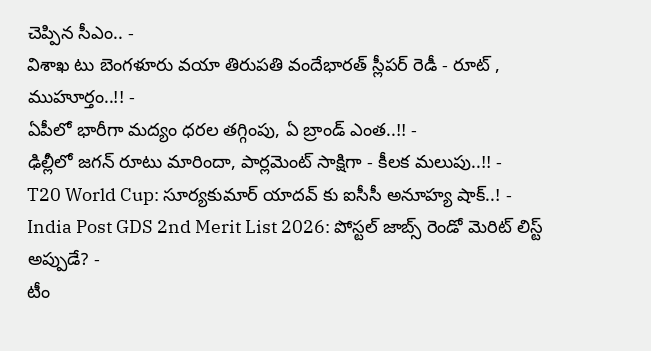చెప్పిన సీఎం.. -
విశాఖ టు బెంగళూరు వయా తిరుపతి వందేభారత్ స్లీపర్ రెడీ - రూట్ , ముహూర్తం..!! -
ఏపీలో భారీగా మద్యం ధరల తగ్గింపు, ఏ బ్రాండ్ ఎంత..!! -
ఢిల్లీలో జగన్ రూటు మారిందా, పార్లమెంట్ సాక్షిగా - కీలక మలుపు..!! -
T20 World Cup: సూర్యకుమార్ యాదవ్ కు ఐసీసీ అనూహ్య షాక్..! -
India Post GDS 2nd Merit List 2026: పోస్టల్ జాబ్స్ రెండో మెరిట్ లిస్ట్ అప్పుడే? -
టీం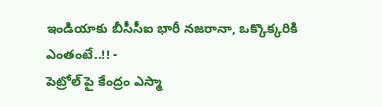ఇండియాకు బీసీసీఐ భారీ నజరానా, ఒక్కొక్కరికి ఎంతంటే..!! -
పెట్రోల్ పై కేంద్రం ఎస్మా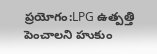ప్రయోగం:LPG ఉత్పత్తి పెంచాలని హుకుం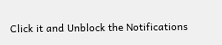Click it and Unblock the Notifications